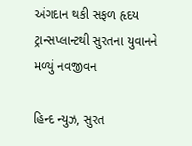અંગદાન થકી સફળ હૃદય ટ્રાન્સપ્લાન્ટથી સુરતના યુવાનને મળ્યું નવજીવન

હિન્દ ન્યુઝ, સુરત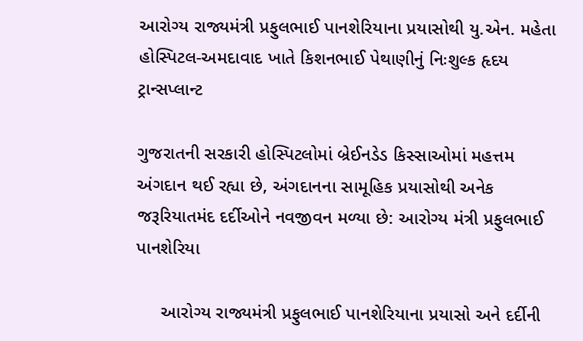આરોગ્ય રાજ્યમંત્રી પ્રફુલભાઈ પાનશેરિયાના પ્રયાસોથી યુ.એન. મહેતા હોસ્પિટલ-અમદાવાદ ખાતે કિશનભાઈ પેથાણીનું નિઃશુલ્ક હૃદય ટ્રાન્સપ્લાન્ટ

ગુજરાતની સરકારી હોસ્પિટલોમાં બ્રેઈનડેડ કિસ્સાઓમાં મહત્તમ અંગદાન થઈ રહ્યા છે, અંગદાનના સામૂહિક પ્રયાસોથી અનેક જરૂરિયાતમંદ દર્દીઓને નવજીવન મળ્યા છે: આરોગ્ય મંત્રી પ્રફુલભાઈ પાનશેરિયા

     આરોગ્ય રાજ્યમંત્રી પ્રફુલભાઈ પાનશેરિયાના પ્રયાસો અને દર્દીની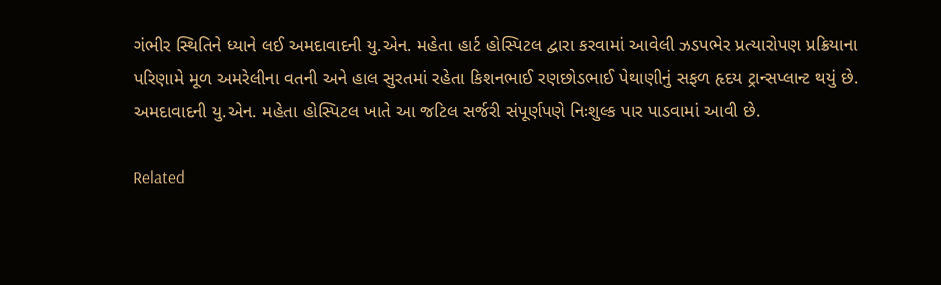ગંભીર સ્થિતિને ધ્યાને લઈ અમદાવાદની યુ.એન. મહેતા હાર્ટ હોસ્પિટલ દ્વારા કરવામાં આવેલી ઝડપભેર પ્રત્યારોપણ પ્રક્રિયાના પરિણામે મૂળ અમરેલીના વતની અને હાલ સુરતમાં રહેતા કિશનભાઈ રણછોડભાઈ પેથાણીનું સફળ હૃદય ટ્રાન્સપ્લાન્ટ થયું છે. અમદાવાદની યુ.એન. મહેતા હોસ્પિટલ ખાતે આ જટિલ સર્જરી સંપૂર્ણપણે નિઃશુલ્ક પાર પાડવામાં આવી છે.

Related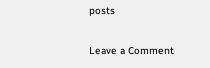posts

Leave a Comment